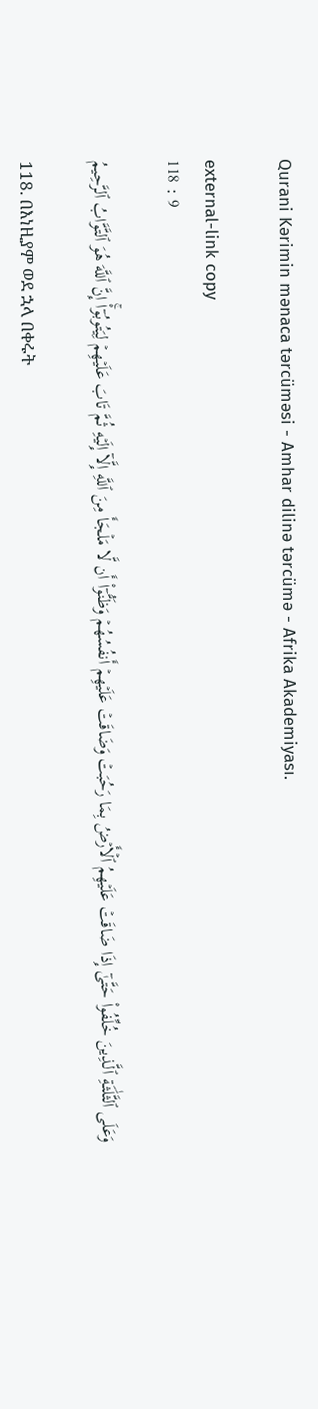Qurani Kərimin mənaca tərcüməsi - Amhar dilinə tərcümə - Afrika Akademiyası.

external-link copy
118 : 9

وَعَلَى ٱلثَّلَٰثَةِ ٱلَّذِينَ خُلِّفُواْ حَتَّىٰٓ إِذَا ضَاقَتۡ عَلَيۡهِمُ ٱلۡأَرۡضُ بِمَا رَحُبَتۡ وَضَاقَتۡ عَلَيۡهِمۡ أَنفُسُهُمۡ وَظَنُّوٓاْ أَن لَّا مَلۡجَأَ مِنَ ٱللَّهِ إِلَّآ إِلَيۡهِ ثُمَّ تَابَ عَلَيۡهِمۡ لِيَتُوبُوٓاْۚ إِنَّ ٱللَّهَ هُوَ ٱلتَّوَّابُ ٱلرَّحِيمُ

118. በእነዚያም ወደ ኋላ በቀሩት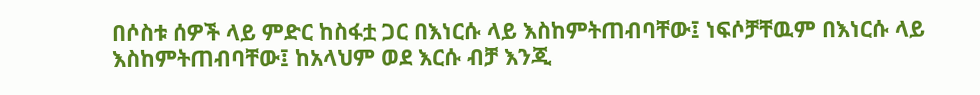በሶስቱ ሰዎች ላይ ምድር ከስፋቷ ጋር በእነርሱ ላይ እስከምትጠብባቸው፤ ነፍሶቻቸዉም በእነርሱ ላይ እስከምትጠብባቸው፤ ከአላህም ወደ እርሱ ብቻ እንጂ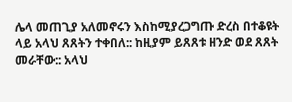ሌላ መጠጊያ አለመኖሩን እስከሚያረጋግጡ ድረስ በተቆዩት ላይ አላህ ጸጸትን ተቀበለ:: ከዚያም ይጸጸቱ ዘንድ ወደ ጸጸት መራቸው:: አላህ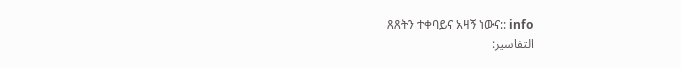ጸጸትን ተቀባይና አዛኝ ነውና:: info
التفاسير: